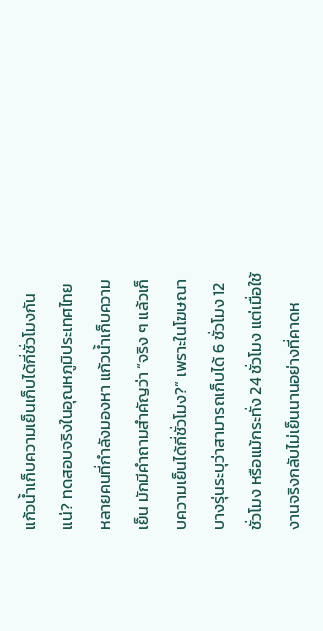แก้วน้ำเก็บความเย็นเก็บได้กี่ชั่วโมงกันแน่? ทดสอบจริงในอุณหภูมิประเทศไทย
หลายคนที่กำลังมองหา แก้วน้ำเก็บความเย็น มักมีคำถามสำคัญว่า “จริง ๆ แล้วเก็บความเย็นได้กี่ชั่วโมง?” เพราะในโฆษณาบางรุ่นระบุว่าสามารถเก็บได้ 6 ชั่วโมง 12 ชั่วโมง หรือแม้กระทั่ง 24 ชั่วโมง แต่เมื่อใช้งานจริงกลับไม่เย็นนานอย่างที่คาดห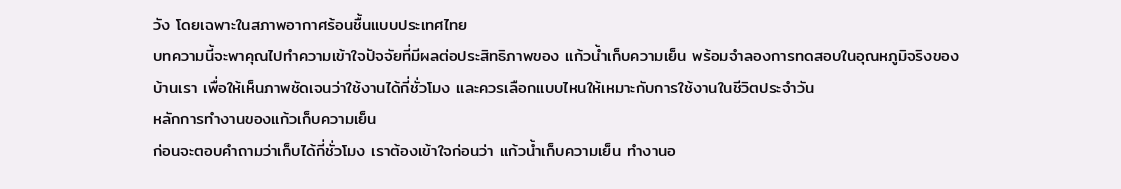วัง โดยเฉพาะในสภาพอากาศร้อนชื้นแบบประเทศไทย
บทความนี้จะพาคุณไปทำความเข้าใจปัจจัยที่มีผลต่อประสิทธิภาพของ แก้วน้ำเก็บความเย็น พร้อมจำลองการทดสอบในอุณหภูมิจริงของบ้านเรา เพื่อให้เห็นภาพชัดเจนว่าใช้งานได้กี่ชั่วโมง และควรเลือกแบบไหนให้เหมาะกับการใช้งานในชีวิตประจำวัน
หลักการทำงานของแก้วเก็บความเย็น
ก่อนจะตอบคำถามว่าเก็บได้กี่ชั่วโมง เราต้องเข้าใจก่อนว่า แก้วน้ำเก็บความเย็น ทำงานอ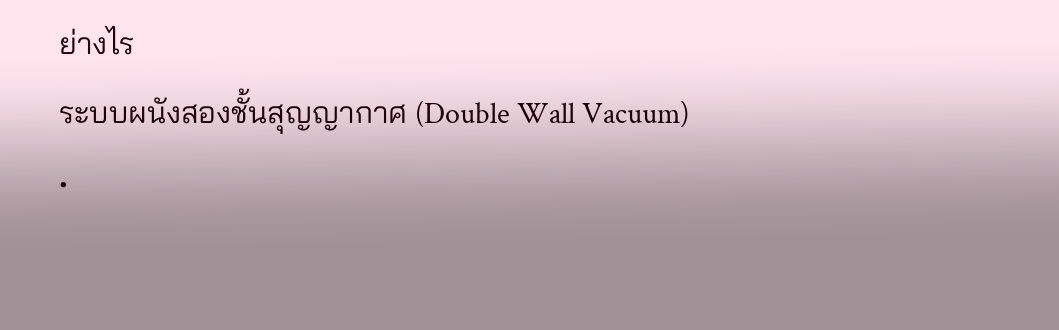ย่างไร
ระบบผนังสองชั้นสุญญากาศ (Double Wall Vacuum)
•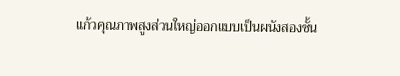แก้วคุณภาพสูงส่วนใหญ่ออกแบบเป็นผนังสองชั้น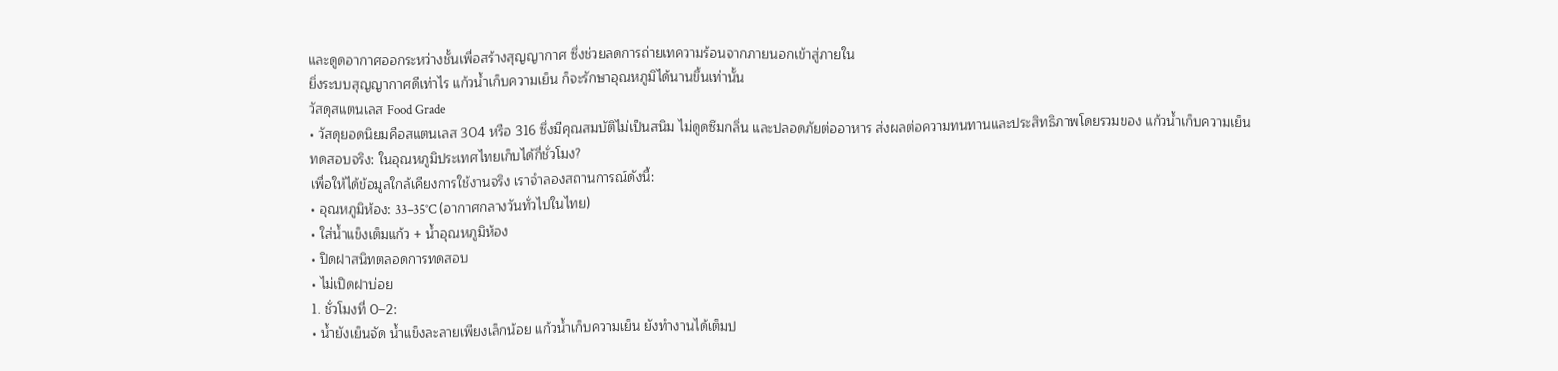และดูดอากาศออกระหว่างชั้นเพื่อสร้างสุญญากาศ ซึ่งช่วยลดการถ่ายเทความร้อนจากภายนอกเข้าสู่ภายใน
ยิ่งระบบสุญญากาศดีเท่าไร แก้วน้ำเก็บความเย็น ก็จะรักษาอุณหภูมิได้นานขึ้นเท่านั้น
วัสดุสแตนเลส Food Grade
• วัสดุยอดนิยมคือสแตนเลส 304 หรือ 316 ซึ่งมีคุณสมบัติไม่เป็นสนิม ไม่ดูดซึมกลิ่น และปลอดภัยต่ออาหาร ส่งผลต่อความทนทานและประสิทธิภาพโดยรวมของ แก้วน้ำเก็บความเย็น
ทดสอบจริง: ในอุณหภูมิประเทศไทยเก็บได้กี่ชั่วโมง?
เพื่อให้ได้ข้อมูลใกล้เคียงการใช้งานจริง เราจำลองสถานการณ์ดังนี้:
• อุณหภูมิห้อง: 33–35°C (อากาศกลางวันทั่วไปในไทย)
• ใส่น้ำแข็งเต็มแก้ว + น้ำอุณหภูมิห้อง
• ปิดฝาสนิทตลอดการทดสอบ
• ไม่เปิดฝาบ่อย
1. ชั่วโมงที่ 0–2:
• น้ำยังเย็นจัด น้ำแข็งละลายเพียงเล็กน้อย แก้วน้ำเก็บความเย็น ยังทำงานได้เต็มป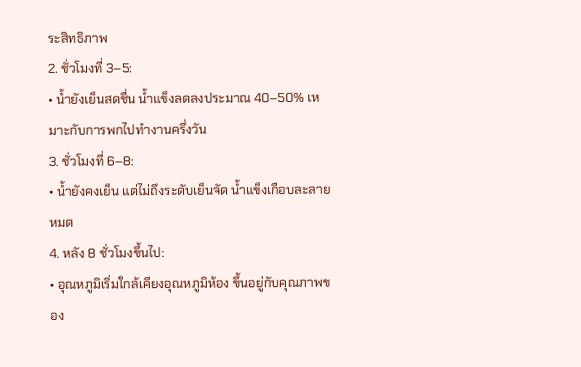ระสิทธิภาพ
2. ชั่วโมงที่ 3–5:
• น้ำยังเย็นสดชื่น น้ำแข็งลดลงประมาณ 40–50% เหมาะกับการพกไปทำงานครึ่งวัน
3. ชั่วโมงที่ 6–8:
• น้ำยังคงเย็น แต่ไม่ถึงระดับเย็นจัด น้ำแข็งเกือบละลายหมด
4. หลัง 8 ชั่วโมงขึ้นไป:
• อุณหภูมิเริ่มใกล้เคียงอุณหภูมิห้อง ขึ้นอยู่กับคุณภาพของ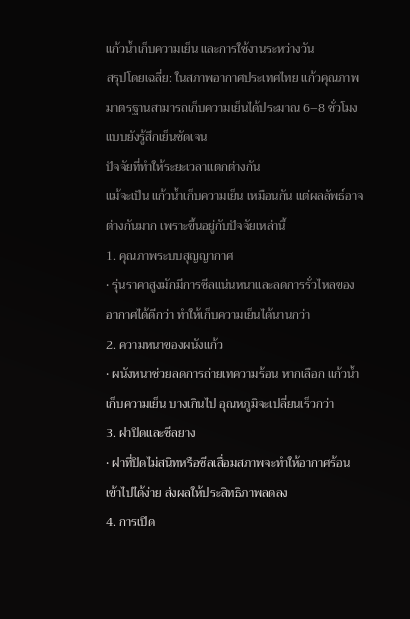แก้วน้ำเก็บความเย็น และการใช้งานระหว่างวัน
สรุปโดยเฉลี่ย: ในสภาพอากาศประเทศไทย แก้วคุณภาพมาตรฐานสามารถเก็บความเย็นได้ประมาณ 6–8 ชั่วโมงแบบยังรู้สึกเย็นชัดเจน
ปัจจัยที่ทำให้ระยะเวลาแตกต่างกัน
แม้จะเป็น แก้วน้ำเก็บความเย็น เหมือนกัน แต่ผลลัพธ์อาจต่างกันมาก เพราะขึ้นอยู่กับปัจจัยเหล่านี้
1. คุณภาพระบบสุญญากาศ
• รุ่นราคาสูงมักมีการซีลแน่นหนาและลดการรั่วไหลของอากาศได้ดีกว่า ทำให้เก็บความเย็นได้นานกว่า
2. ความหนาของผนังแก้ว
• ผนังหนาช่วยลดการถ่ายเทความร้อน หากเลือก แก้วน้ำเก็บความเย็น บางเกินไป อุณหภูมิจะเปลี่ยนเร็วกว่า
3. ฝาปิดและซีลยาง
• ฝาที่ปิดไม่สนิทหรือซีลเสื่อมสภาพจะทำให้อากาศร้อนเข้าไปได้ง่าย ส่งผลให้ประสิทธิภาพลดลง
4. การเปิด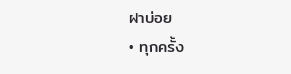ฝาบ่อย
• ทุกครั้ง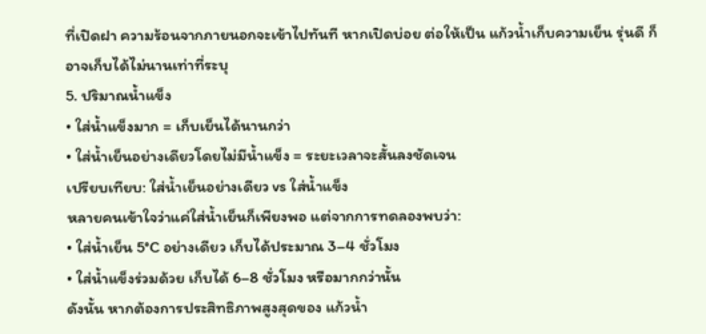ที่เปิดฝา ความร้อนจากภายนอกจะเข้าไปทันที หากเปิดบ่อย ต่อให้เป็น แก้วน้ำเก็บความเย็น รุ่นดี ก็อาจเก็บได้ไม่นานเท่าที่ระบุ
5. ปริมาณน้ำแข็ง
• ใส่น้ำแข็งมาก = เก็บเย็นได้นานกว่า
• ใส่น้ำเย็นอย่างเดียวโดยไม่มีน้ำแข็ง = ระยะเวลาจะสั้นลงชัดเจน
เปรียบเทียบ: ใส่น้ำเย็นอย่างเดียว vs ใส่น้ำแข็ง
หลายคนเข้าใจว่าแค่ใส่น้ำเย็นก็เพียงพอ แต่จากการทดลองพบว่า:
• ใส่น้ำเย็น 5°C อย่างเดียว เก็บได้ประมาณ 3–4 ชั่วโมง
• ใส่น้ำแข็งร่วมด้วย เก็บได้ 6–8 ชั่วโมง หรือมากกว่านั้น
ดังนั้น หากต้องการประสิทธิภาพสูงสุดของ แก้วน้ำ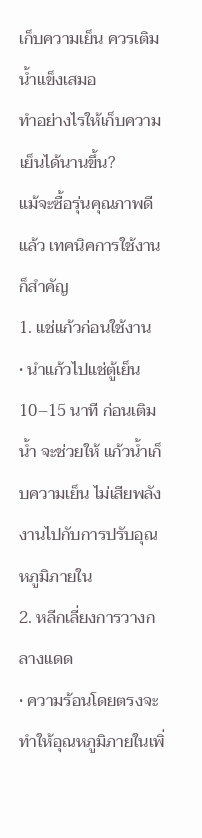เก็บความเย็น ควรเติมน้ำแข็งเสมอ
ทำอย่างไรให้เก็บความเย็นได้นานขึ้น?
แม้จะซื้อรุ่นคุณภาพดีแล้ว เทคนิคการใช้งานก็สำคัญ
1. แช่แก้วก่อนใช้งาน
• นำแก้วไปแช่ตู้เย็น 10–15 นาที ก่อนเติมน้ำ จะช่วยให้ แก้วน้ำเก็บความเย็น ไม่เสียพลังงานไปกับการปรับอุณหภูมิภายใน
2. หลีกเลี่ยงการวางกลางแดด
• ความร้อนโดยตรงจะทำให้อุณหภูมิภายในเพิ่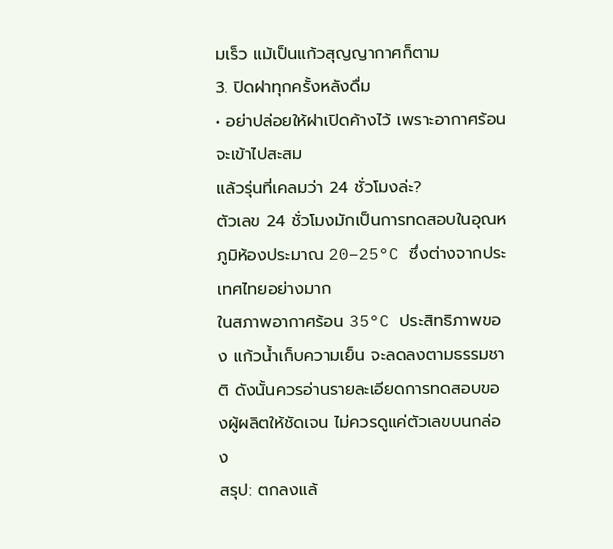มเร็ว แม้เป็นแก้วสุญญากาศก็ตาม
3. ปิดฝาทุกครั้งหลังดื่ม
• อย่าปล่อยให้ฝาเปิดค้างไว้ เพราะอากาศร้อนจะเข้าไปสะสม
แล้วรุ่นที่เคลมว่า 24 ชั่วโมงล่ะ?
ตัวเลข 24 ชั่วโมงมักเป็นการทดสอบในอุณหภูมิห้องประมาณ 20–25°C ซึ่งต่างจากประเทศไทยอย่างมาก
ในสภาพอากาศร้อน 35°C ประสิทธิภาพของ แก้วน้ำเก็บความเย็น จะลดลงตามธรรมชาติ ดังนั้นควรอ่านรายละเอียดการทดสอบของผู้ผลิตให้ชัดเจน ไม่ควรดูแค่ตัวเลขบนกล่อง
สรุป: ตกลงแล้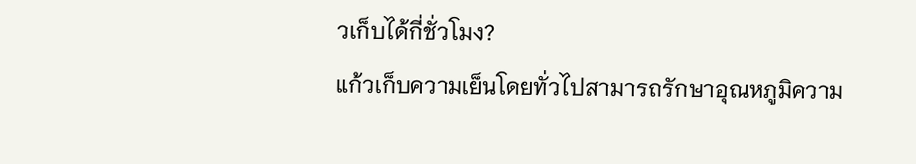วเก็บได้กี่ชั่วโมง?
แก้วเก็บความเย็นโดยทั่วไปสามารถรักษาอุณหภูมิความ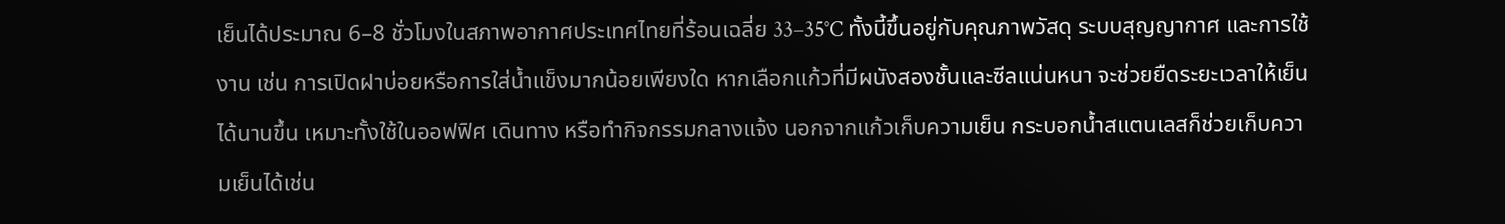เย็นได้ประมาณ 6–8 ชั่วโมงในสภาพอากาศประเทศไทยที่ร้อนเฉลี่ย 33–35°C ทั้งนี้ขึ้นอยู่กับคุณภาพวัสดุ ระบบสุญญากาศ และการใช้งาน เช่น การเปิดฝาบ่อยหรือการใส่น้ำแข็งมากน้อยเพียงใด หากเลือกแก้วที่มีผนังสองชั้นและซีลแน่นหนา จะช่วยยืดระยะเวลาให้เย็นได้นานขึ้น เหมาะทั้งใช้ในออฟฟิศ เดินทาง หรือทำกิจกรรมกลางแจ้ง นอกจากแก้วเก็บความเย็น กระบอกน้ำสแตนเลสก็ช่วยเก็บความเย็นได้เช่น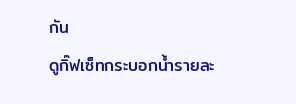กัน
ดูกิ๊ฟเซ็ทกระบอกน้ำรายละ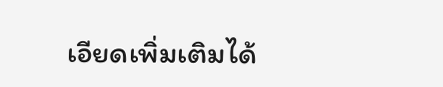เอียดเพิ่มเติมได้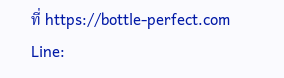ที่ https://bottle-perfect.com
Line: